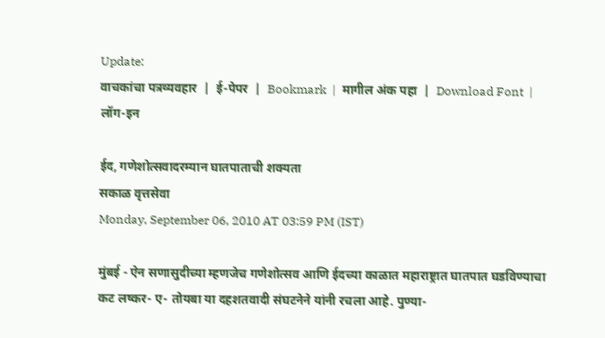Update:
वाचकांचा पत्रव्यवहार  |  ई-पेपर  |  Bookmark  |  मागील अंक पहा  |  Download Font  |  लॉग-इन

ईद, गणेशोत्सवादरम्यान घातपाताची शक्‍यता
सकाळ वृत्तसेवा
Monday, September 06, 2010 AT 03:59 PM (IST)

मुंबई - ऐन सणासुदीच्या म्हणजेच गणेशोत्सव आणि ईदच्या काळात महाराष्ट्रात घातपात घडविण्याचा कट लष्कर- ए- तोयबा या दहशतवादी संघटनेने यांनी रचला आहे. पुण्या-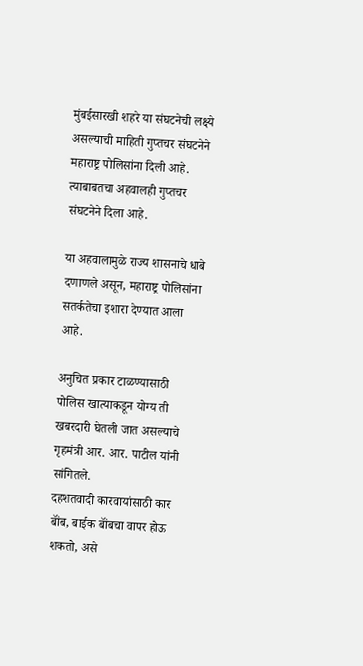मुंबईसारखी शहरे या संघटनेची लक्ष्ये असल्याची माहिती गुप्तचर संघटनेने महाराष्ट्र पोलिसांना दिली आहे. त्याबाबतचा अहवालही गुप्तचर संघटनेने दिला आहे.

या अहवालामुळे राज्य शासनाचे धाबे दणाणले असून, महाराष्ट्र पोलिसांना सतर्कतेचा इशारा देण्यात आला आहे.

अनुचित प्रकार टाळण्यासाठी पोलिस खात्याकडून योग्य ती खबरदारी घेतली जात असल्याचे गृहमंत्री आर. आर. पाटील यांनी सांगितले.
दहशतवादी कारवायांसाठी कार बॉंब, बाईक बॉंबचा वापर होऊ शकतो, असे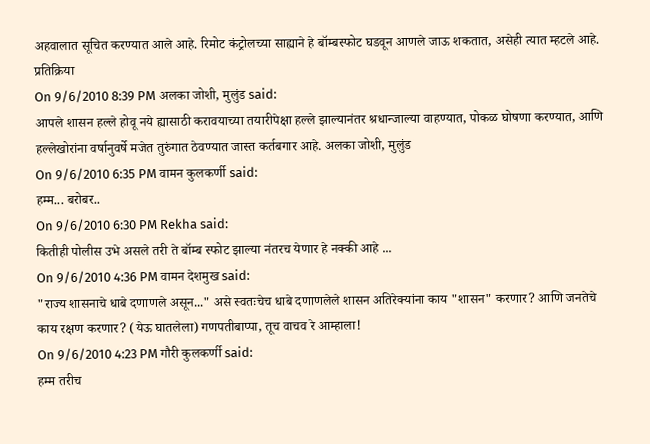अहवालात सूचित करण्यात आले आहे. रिमोट कंट्रोलच्या साह्याने हे बॉम्बस्फोट घडवून आणले जाऊ शकतात, असेही त्यात म्हटले आहे.
प्रतिक्रिया
On 9/6/2010 8:39 PM अलका जोशी, मुलुंड said:
आपले शासन हल्ले होवू नये ह्यासाठी करावयाच्या तयारीपेक्षा हल्ले झाल्यानंतर श्रधान्जाल्या वाहण्यात, पोकळ घोषणा करण्यात, आणि हल्लेखोरांना वर्षानुवर्षे मजेत तुरुंगात ठेवण्यात जास्त कर्तबगार आहे. अलका जोशी, मुलुंड
On 9/6/2010 6:35 PM वामन कुलकर्णी said:
हम्म... बरोबर..
On 9/6/2010 6:30 PM Rekha said:
कितीही पोलीस उभे असले तरी ते बॉम्ब स्फोट झाल्या नंतरच येणार हे नक्की आहे ...
On 9/6/2010 4:36 PM वामन देशमुख said:
"राज्य शासनाचे धाबे दणाणले असून..." असे स्वतःचेच धाबे दणाणलेले शासन अतिरेक्यांना काय "शासन" करणार? आणि जनतेचे काय रक्षण करणार? (येऊ घातलेला) गणपतीबाप्पा, तूच वाचव रे आम्हाला!
On 9/6/2010 4:23 PM गौरी कुलकर्णी said:
हम्म तरीच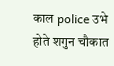काल police उभे होते शगुन चौकात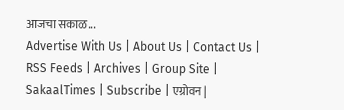आजचा सकाळ...
Advertise With Us | About Us | Contact Us | RSS Feeds | Archives | Group Site | SakaalTimes | Subscribe | एग्रोवन |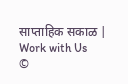साप्ताहिक सकाळ | Work with Us
©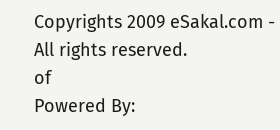Copyrights 2009 eSakal.com - All rights reserved.
of
Powered By: